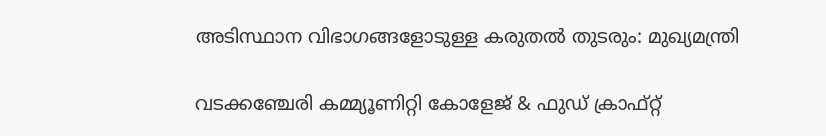അടിസ്ഥാന വിഭാഗങ്ങളോടുള്ള കരുതല്‍ തുടരും: മുഖ്യമന്ത്രി

വടക്കഞ്ചേരി കമ്മ്യൂണിറ്റി കോളേജ് & ഫുഡ് ക്രാഫ്റ്റ്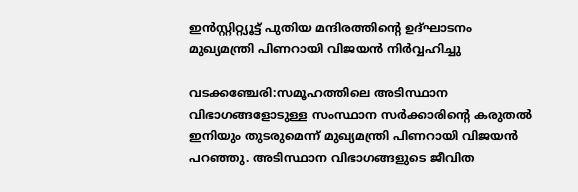ഇൻസ്റ്റിറ്റ്യൂട്ട് പുതിയ മന്ദിരത്തിൻ്റെ ഉദ്ഘാടനം മുഖ്യമന്ത്രി പിണറായി വിജയൻ നിർവ്വഹിച്ചു

വടക്കഞ്ചേരി:സമൂഹത്തിലെ അടിസ്ഥാന വിഭാഗങ്ങളോടുള്ള സംസ്ഥാന സര്‍ക്കാരിന്റെ കരുതല്‍ ഇനിയും തുടരുമെന്ന് മുഖ്യമന്ത്രി പിണറായി വിജയന്‍ പറഞ്ഞു. അടിസ്ഥാന വിഭാഗങ്ങളുടെ ജീവിത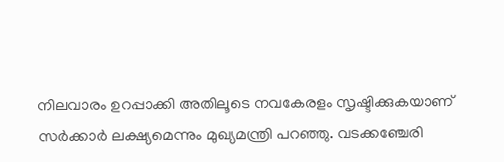നിലവാരം ഉറപ്പാക്കി അതിലൂടെ നവകേരളം സൃഷ്ടിക്കുകയാണ് സര്‍ക്കാര്‍ ലക്ഷ്യമെന്നും മുഖ്യമന്ത്രി പറഞ്ഞു. വടക്കഞ്ചേരി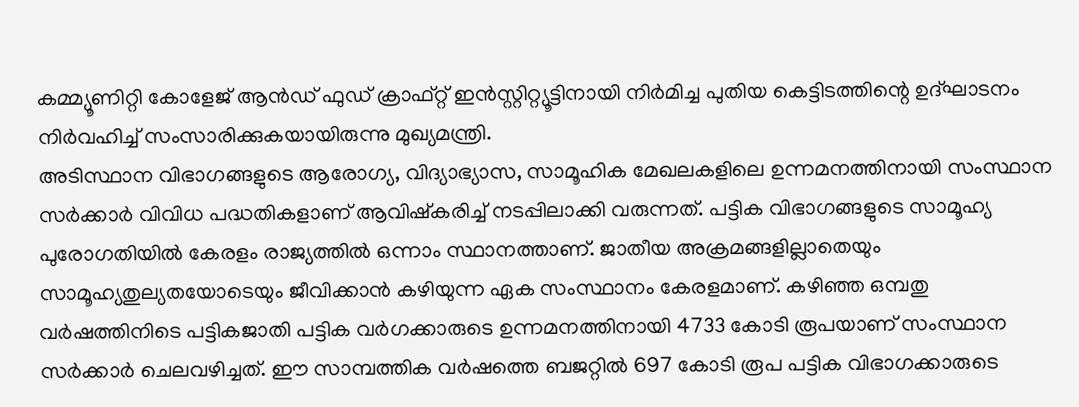കമ്മ്യൂണിറ്റി കോളേജ് ആൻഡ് ഫുഡ് ക്രാഫ്റ്റ് ഇൻസ്റ്റിറ്റ്യൂട്ടിനായി നിര്‍മിച്ച പുതിയ കെട്ടിടത്തിന്റെ ഉദ്ഘാടനം നിര്‍വഹിച്ച് സംസാരിക്കുകയായിരുന്നു മുഖ്യമന്ത്രി.
അടിസ്ഥാന വിഭാഗങ്ങളുടെ ആരോഗ്യ, വിദ്യാഭ്യാസ, സാമൂഹിക മേഖലകളിലെ ഉന്നമനത്തിനായി സംസ്ഥാന സര്‍ക്കാര്‍ വിവിധ പദ്ധതികളാണ് ആവിഷ്കരിച്ച് നടപ്പിലാക്കി വരുന്നത്. പട്ടിക വിഭാഗങ്ങളുടെ സാമൂഹ്യ പുരോഗതിയില്‍ കേരളം രാജ്യത്തില്‍ ഒന്നാം സ്ഥാനത്താണ്. ജാതീയ അക്രമങ്ങളില്ലാതെയും സാമൂഹ്യതുല്യതയോടെയും ജീവിക്കാന്‍ കഴിയുന്ന ഏക സംസ്ഥാനം കേരളമാണ്. കഴിഞ്ഞ ഒമ്പതു വര്‍ഷത്തിനിടെ പട്ടികജാതി പട്ടിക വര്‍ഗക്കാരുടെ ഉന്നമനത്തിനായി 4733 കോടി രൂപയാണ് സംസ്ഥാന സര്‍ക്കാര്‍ ചെലവഴിച്ചത്. ഈ സാമ്പത്തിക വര്‍ഷത്തെ ബജറ്റില്‍ 697 കോടി രൂപ പട്ടിക വിഭാഗക്കാരുടെ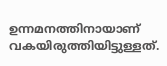ഉന്നമനത്തിനായാണ് വകയിരുത്തിയിട്ടുള്ളത്.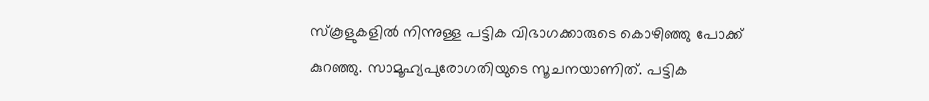സ്കൂളുകളില്‍ നിന്നുള്ള പട്ടിക വിഭാഗക്കാരുടെ കൊഴിഞ്ഞു പോക്ക് കുറഞ്ഞു. സാമൂഹ്യപുരോഗതിയുടെ സൂചനയാണിത്. പട്ടിക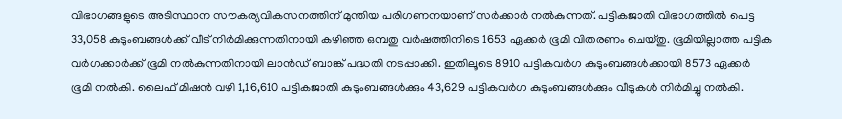വിഭാഗങ്ങളുടെ അടിസ്ഥാന സൗകര്യവികസനത്തിന് മുന്തിയ പരിഗണനയാണ് സര്‍ക്കാര്‍ നല്‍കുന്നത്. പട്ടികജാതി വിഭാഗത്തില്‍ പെട്ട 33,058 കുടുംബങ്ങള്‍ക്ക് വീട് നിര്‍മിക്കുന്നതിനായി കഴിഞ്ഞ ഒമ്പതു വര്‍ഷത്തിനിടെ 1653 ഏക്കര്‍ ഭൂമി വിതരണം ചെയ്തു. ഭൂമിയില്ലാത്ത പട്ടിക വര്‍ഗക്കാര്‍ക്ക് ഭൂമി നല്‍കുന്നതിനായി ലാന്‍ഡ് ബാങ്ക് പദ്ധതി നടപ്പാക്കി. ഇതിലൂടെ 8910 പട്ടികവര്‍ഗ കുടുംബങ്ങള്‍ക്കായി 8573 ഏക്കര്‍ ഭൂമി നല്‍കി. ലൈഫ് മിഷന്‍ വഴി 1,16,610 പട്ടികജാതി കുടുംബങ്ങള്‍ക്കും 43,629 പട്ടികവര്‍ഗ കുടുംബങ്ങള്‍ക്കും വീടുകള്‍ നിര്‍മിച്ചു നല്‍കി.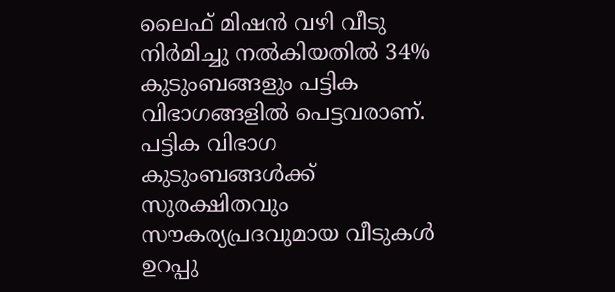ലൈഫ് മിഷന്‍ വഴി വീടു നിര്‍മിച്ചു നല്‍കിയതില്‍ 34% കുടുംബങ്ങളും പട്ടിക വിഭാഗങ്ങളില്‍ പെട്ടവരാണ്. പട്ടിക വിഭാഗ കുടുംബങ്ങൾക്ക് സുരക്ഷിതവും സൗകര്യപ്രദവുമായ വീടുകൾ ഉറപ്പു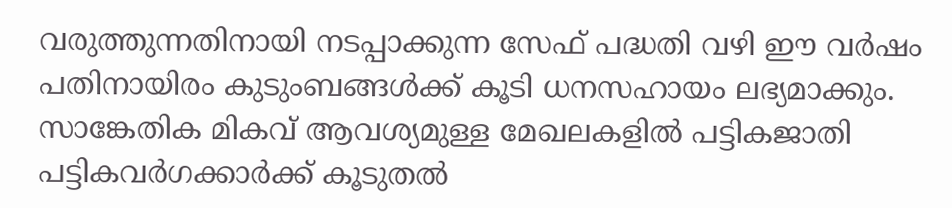വരുത്തുന്നതിനായി നടപ്പാക്കുന്ന സേഫ് പദ്ധതി വഴി ഈ വര്‍ഷം പതിനായിരം കുടുംബങ്ങള്‍ക്ക് കൂടി ധനസഹായം ലഭ്യമാക്കും. സാങ്കേതിക മികവ് ആവശ്യമുള്ള മേഖലകളില്‍ പട്ടികജാതി പട്ടികവര്‍ഗക്കാര്‍ക്ക് കൂടുതല്‍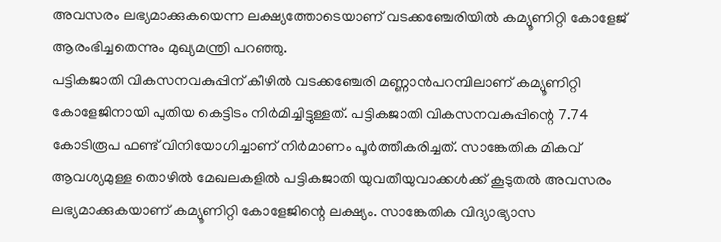അവസരം ലഭ്യമാക്കുകയെന്ന ലക്ഷ്യത്തോടെയാണ് വടക്കഞ്ചേരിയില്‍ കമ്യൂണിറ്റി കോളേജ് ആരംഭിച്ചതെന്നും മുഖ്യമന്ത്രി പറഞ്ഞു.
പട്ടികജാതി വികസനവകുപ്പിന് കീഴിൽ വടക്കഞ്ചേരി മണ്ണാൻപറമ്പിലാണ് കമ്യൂണിറ്റി കോളേജിനായി പുതിയ കെട്ടിടം നിര്‍മിച്ചിട്ടുള്ളത്. പട്ടികജാതി വികസനവകുപ്പിന്റെ 7.74 കോടിരൂപ ഫണ്ട് വിനിയോഗിച്ചാണ് നിര്‍മാണം പൂർത്തീകരിച്ചത്. സാങ്കേതിക മികവ് ആവശ്യമുള്ള തൊഴിൽ മേഖലകളിൽ പട്ടികജാതി യുവതീയുവാക്കൾക്ക് കൂടുതൽ അവസരം ലഭ്യമാക്കുകയാണ് കമ്യൂണിറ്റി കോളേജിന്റെ ലക്ഷ്യം. സാങ്കേതിക വിദ്യാഭ്യാസ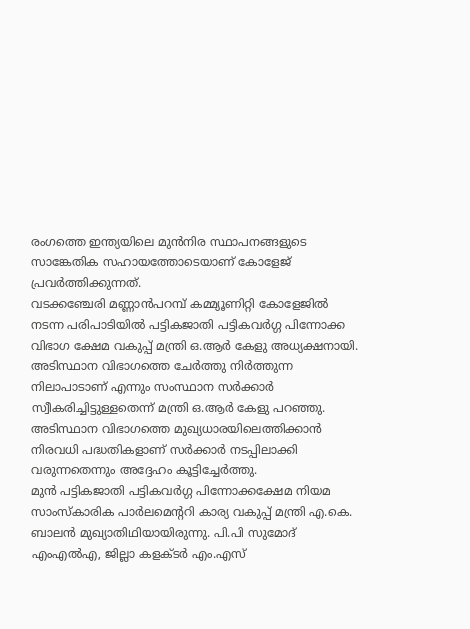രംഗത്തെ ഇന്ത്യയിലെ മുൻനിര സ്ഥാപനങ്ങളുടെ സാങ്കേതിക സഹായത്തോടെയാണ് കോളേജ് പ്രവര്‍ത്തിക്കുന്നത്.
വടക്കഞ്ചേരി മണ്ണാന്‍പറമ്പ് കമ്മ്യൂണിറ്റി കോളേജിൽ നടന്ന പരിപാടിയിൽ പട്ടികജാതി പട്ടികവർഗ്ഗ പിന്നോക്ക വിഭാഗ ക്ഷേമ വകുപ്പ് മന്ത്രി ഒ.ആർ കേളു അധ്യക്ഷനായി. അടിസ്ഥാന വിഭാഗത്തെ ചേര്‍ത്തു നിര്‍ത്തുന്ന നിലാപാടാണ് എന്നും സംസ്ഥാന സര്‍ക്കാര്‍ സ്വീകരിച്ചിട്ടുള്ളതെന്ന് മന്ത്രി ഒ.ആര്‍ കേളു പറഞ്ഞു. അടിസ്ഥാന വിഭാഗത്തെ മുഖ്യധാരയിലെത്തിക്കാന്‍ നിരവധി പദ്ധതികളാണ് സര്‍ക്കാര്‍ നടപ്പിലാക്കി വരുന്നതെന്നും അദ്ദേഹം കൂട്ടിച്ചേര്‍ത്തു.
മുൻ പട്ടികജാതി പട്ടികവർഗ്ഗ പിന്നോക്കക്ഷേമ നിയമ സാംസ്‌കാരിക പാർലമെൻ്ററി കാര്യ വകുപ്പ് മന്ത്രി എ.കെ. ബാലൻ മുഖ്യാതിഥിയായിരുന്നു. പി.പി സുമോദ് എംഎൽഎ, ജില്ലാ കളക്ടർ എം.എസ്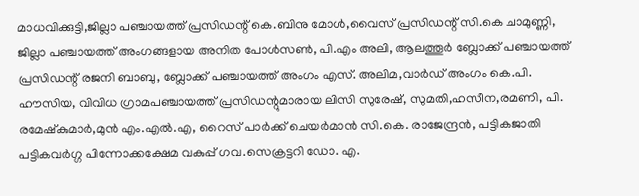മാധവിക്കുട്ടി,ജില്ലാ പഞ്ചായത്ത് പ്രസിഡന്റ് കെ.ബിനു മോൾ,വൈസ് പ്രസിഡന്റ് സി.കെ ചാമുണ്ണി, ജില്ലാ പഞ്ചായത്ത് അംഗങ്ങളായ അനിത പോൾസൺ, പി.എം അലി, ആലത്തൂർ ബ്ലോക്ക് പഞ്ചായത്ത് പ്രസിഡന്റ് രജനി ബാബു, ബ്ലോക്ക് പഞ്ചായത്ത് അംഗം എസ്. അലിമ,വാർഡ് അംഗം കെ.പി. ഹൗസിയ, വിവിധ ഗ്രാമപഞ്ചായത്ത് പ്രസിഡന്റുമാരായ ലിസി സുരേഷ്, സുമതി,ഹസീന,രമണി, പി. രമേഷ്‌കുമാർ,മുൻ എം.എൽ.എ, റൈസ് പാർക്ക് ചെയർമാൻ സി.കെ. രാജേന്ദ്രൻ, പട്ടികജാതി പട്ടികവർഗ്ഗ പിന്നോക്കക്ഷേമ വകുപ്പ് ഗവ.സെക്രട്ടറി ഡോ. എ.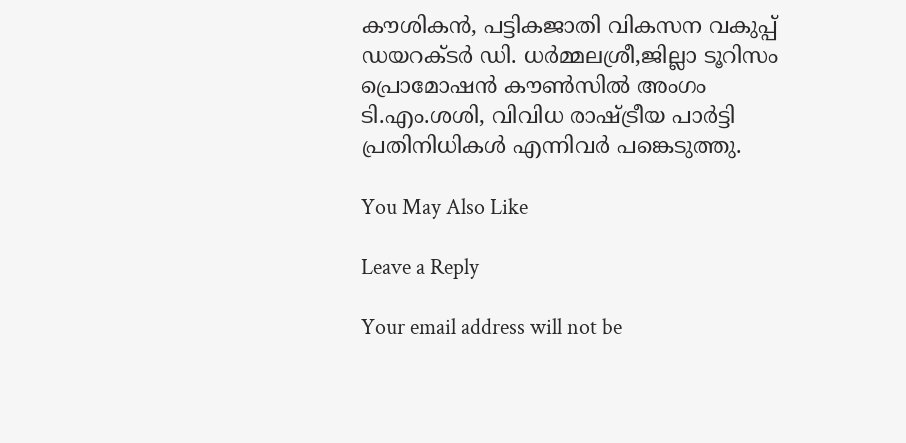കൗശികൻ, പട്ടികജാതി വികസന വകുപ്പ് ഡയറക്ടർ ഡി. ധർമ്മലശ്രീ,ജില്ലാ ടൂറിസം പ്രൊമോഷൻ കൗൺസിൽ അംഗം ടി.എം.ശശി, വിവിധ രാഷ്ട്രീയ പാർട്ടി പ്രതിനിധികൾ എന്നിവർ പങ്കെടുത്തു.

You May Also Like

Leave a Reply

Your email address will not be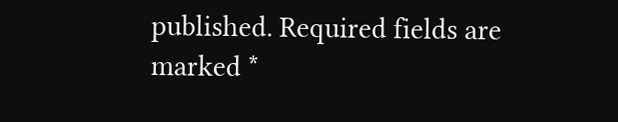published. Required fields are marked *